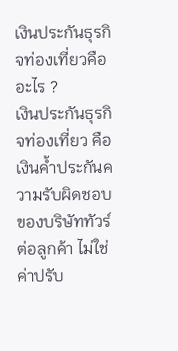เงินประกันธุรกิจท่องเที่ยวคืออะไร ?
เงินประกันธุรกิจท่องเที่ยว คือ เงินค้ำประกันความรับผิดชอบของบริษัททัวร์ต่อลูกค้า ไม่ใช่ค่าปรับ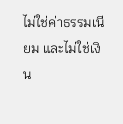ไม่ใช่ค่าธรรมเนียม และไม่ใช่เงิน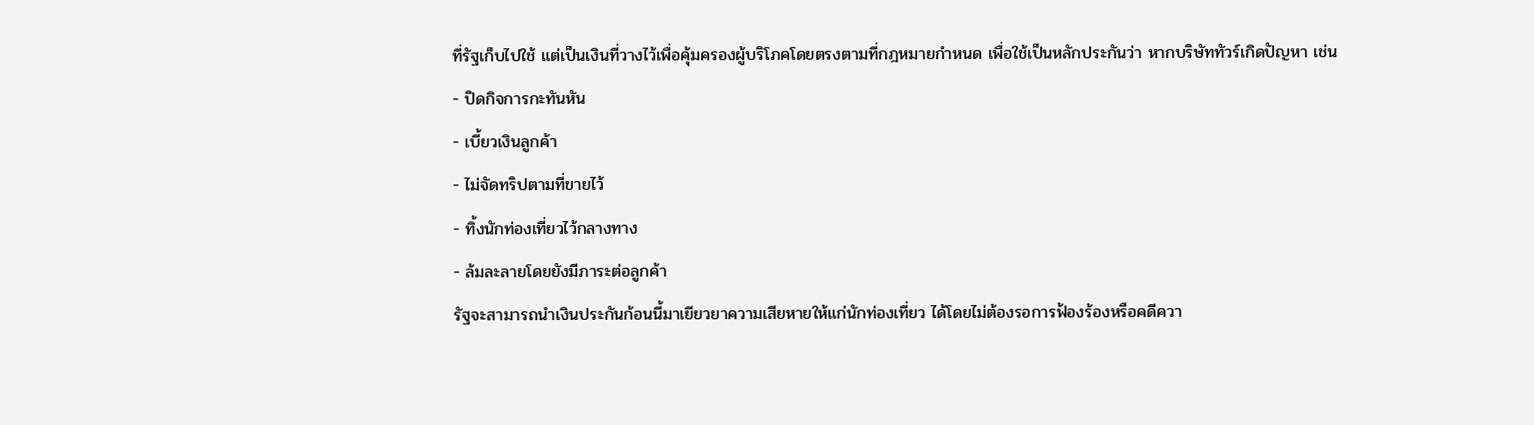ที่รัฐเก็บไปใช้ แต่เป็นเงินที่วางไว้เพื่อคุ้มครองผู้บริโภคโดยตรงตามที่กฎหมายกำหนด เพื่อใช้เป็นหลักประกันว่า หากบริษัททัวร์เกิดปัญหา เช่น
- ปิดกิจการกะทันหัน
- เบี้ยวเงินลูกค้า
- ไม่จัดทริปตามที่ขายไว้
- ทิ้งนักท่องเที่ยวไว้กลางทาง
- ล้มละลายโดยยังมีภาระต่อลูกค้า
รัฐจะสามารถนำเงินประกันก้อนนี้มาเยียวยาความเสียหายให้แก่นักท่องเที่ยว ได้โดยไม่ต้องรอการฟ้องร้องหรือคดีควา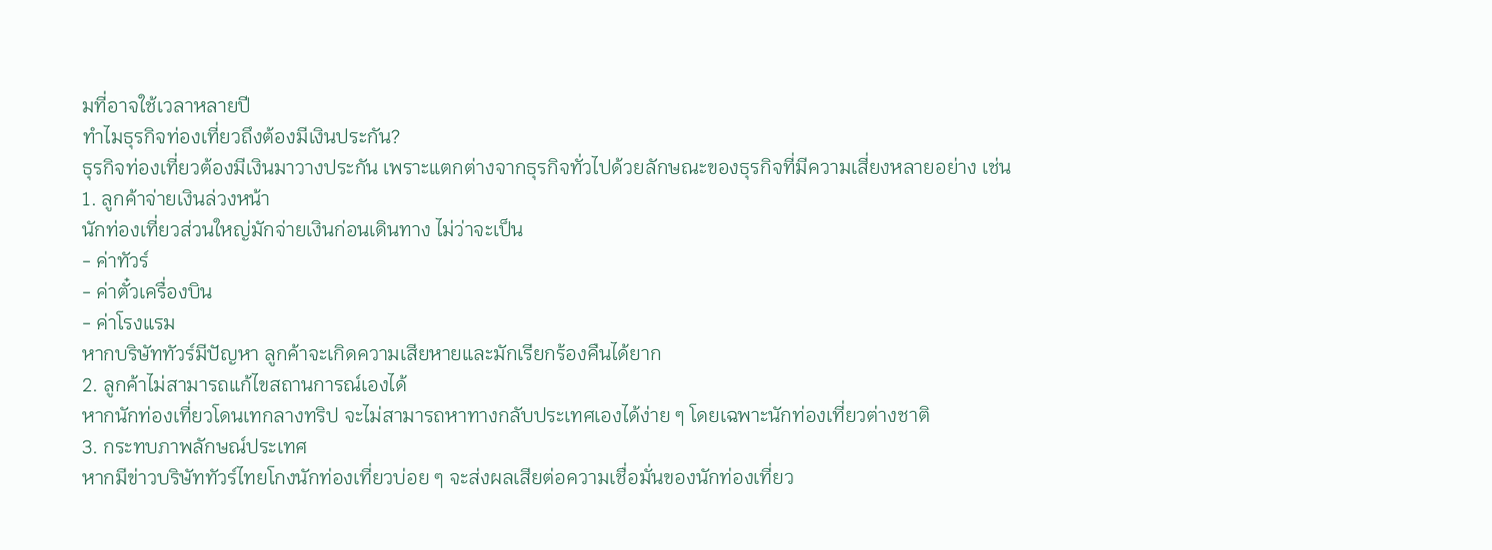มที่อาจใช้เวลาหลายปี
ทำไมธุรกิจท่องเที่ยวถึงต้องมีเงินประกัน?
ธุรกิจท่องเที่ยวต้องมีเงินมาวางประกัน เพราะแตกต่างจากธุรกิจทั่วไปด้วยลักษณะของธุรกิจที่มีความเสี่ยงหลายอย่าง เช่น
1. ลูกค้าจ่ายเงินล่วงหน้า
นักท่องเที่ยวส่วนใหญ่มักจ่ายเงินก่อนเดินทาง ไม่ว่าจะเป็น
- ค่าทัวร์
- ค่าตั๋วเครื่องบิน
- ค่าโรงแรม
หากบริษัททัวร์มีปัญหา ลูกค้าจะเกิดความเสียหายและมักเรียกร้องคืนได้ยาก
2. ลูกค้าไม่สามารถแก้ไขสถานการณ์เองได้
หากนักท่องเที่ยวโดนเทกลางทริป จะไม่สามารถหาทางกลับประเทศเองได้ง่าย ๆ โดยเฉพาะนักท่องเที่ยวต่างชาติ
3. กระทบภาพลักษณ์ประเทศ
หากมีข่าวบริษัททัวร์ไทยโกงนักท่องเที่ยวบ่อย ๆ จะส่งผลเสียต่อความเชื่อมั่นของนักท่องเที่ยว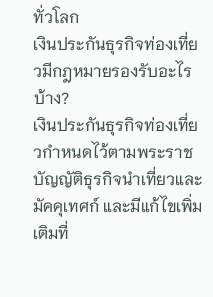ทั่วโลก
เงินประกันธุรกิจท่องเที่ยวมีกฎหมายรองรับอะไรบ้าง?
เงินประกันธุรกิจท่องเที่ยวกำหนดไว้ตามพระราชบัญญัติธุรกิจนำเที่ยวและมัคคุเทศก์ และมีแก้ไขเพิ่มเติมที่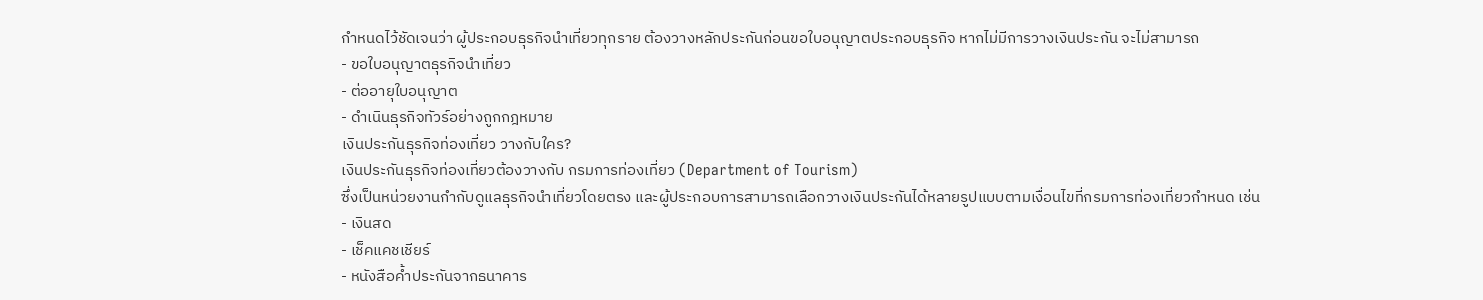กำหนดไว้ชัดเจนว่า ผู้ประกอบธุรกิจนำเที่ยวทุกราย ต้องวางหลักประกันก่อนขอใบอนุญาตประกอบธุรกิจ หากไม่มีการวางเงินประกัน จะไม่สามารถ
- ขอใบอนุญาตธุรกิจนำเที่ยว
- ต่ออายุใบอนุญาต
- ดำเนินธุรกิจทัวร์อย่างถูกกฎหมาย
เงินประกันธุรกิจท่องเที่ยว วางกับใคร?
เงินประกันธุรกิจท่องเที่ยวต้องวางกับ กรมการท่องเที่ยว (Department of Tourism)
ซึ่งเป็นหน่วยงานกำกับดูแลธุรกิจนำเที่ยวโดยตรง และผู้ประกอบการสามารถเลือกวางเงินประกันได้หลายรูปแบบตามเงื่อนไขที่กรมการท่องเที่ยวกำหนด เช่น
- เงินสด
- เช็คแคชเชียร์
- หนังสือค้ำประกันจากธนาคาร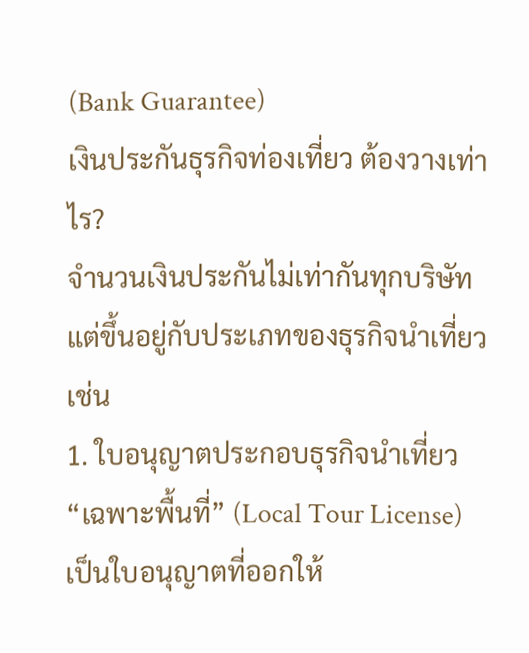(Bank Guarantee)
เงินประกันธุรกิจท่องเที่ยว ต้องวางเท่าไร?
จำนวนเงินประกันไม่เท่ากันทุกบริษัทแต่ขึ้นอยู่กับประเภทของธุรกิจนำเที่ยว เช่น
1. ใบอนุญาตประกอบธุรกิจนำเที่ยว “เฉพาะพื้นที่” (Local Tour License)
เป็นใบอนุญาตที่ออกให้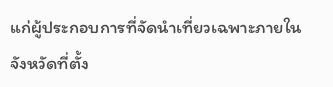แก่ผู้ประกอบการที่จัดนำเที่ยวเฉพาะภายในจังหวัดที่ตั้ง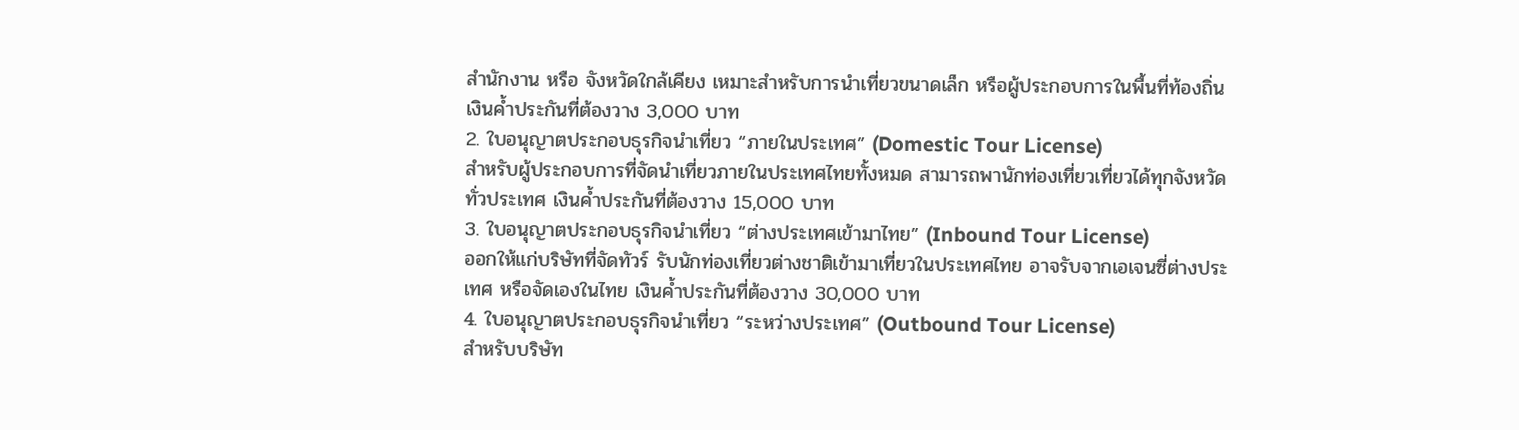สำนักงาน หรือ จังหวัดใกล้เคียง เหมาะสำหรับการนำเที่ยวขนาดเล็ก หรือผู้ประกอบการในพื้นที่ท้องถิ่น เงินค้ำประกันที่ต้องวาง 3,000 บาท
2. ใบอนุญาตประกอบธุรกิจนำเที่ยว “ภายในประเทศ” (Domestic Tour License)
สำหรับผู้ประกอบการที่จัดนำเที่ยวภายในประเทศไทยทั้งหมด สามารถพานักท่องเที่ยวเที่ยวได้ทุกจังหวัดทั่วประเทศ เงินค้ำประกันที่ต้องวาง 15,000 บาท
3. ใบอนุญาตประกอบธุรกิจนำเที่ยว “ต่างประเทศเข้ามาไทย” (Inbound Tour License)
ออกให้แก่บริษัทที่จัดทัวร์ รับนักท่องเที่ยวต่างชาติเข้ามาเที่ยวในประเทศไทย อาจรับจากเอเจนซี่ต่างประเทศ หรือจัดเองในไทย เงินค้ำประกันที่ต้องวาง 30,000 บาท
4. ใบอนุญาตประกอบธุรกิจนำเที่ยว “ระหว่างประเทศ” (Outbound Tour License)
สำหรับบริษัท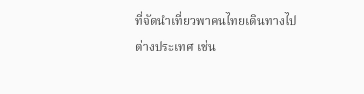ที่จัดนำเที่ยวพาคนไทยเดินทางไปต่างประเทศ เช่น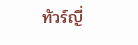ทัวร์ญี่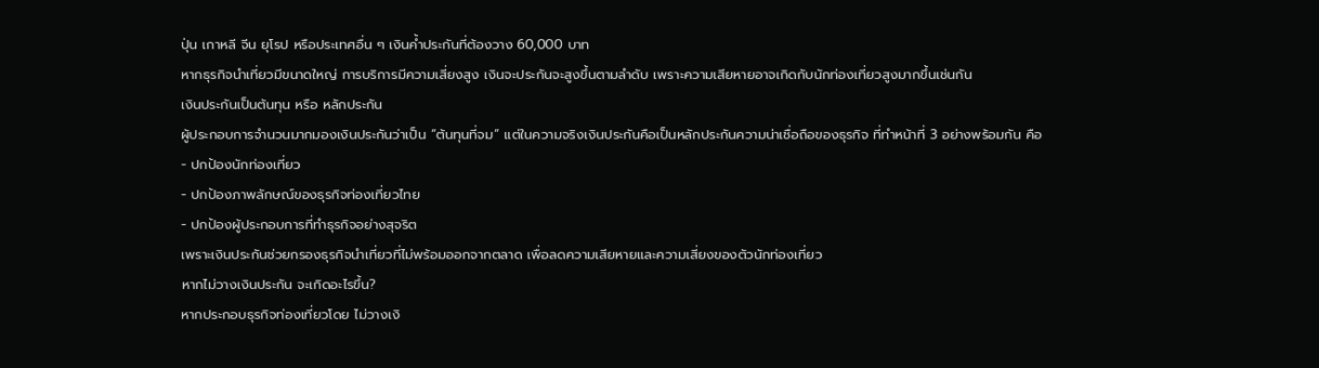ปุ่น เกาหลี จีน ยุโรป หรือประเทศอื่น ๆ เงินค้ำประกันที่ต้องวาง 60,000 บาท
หากธุรกิจนำเที่ยวมีขนาดใหญ่ การบริการมีความเสี่ยงสูง เงินจะประกันจะสูงขึ้นตามลำดับ เพราะความเสียหายอาจเกิดกับนักท่องเที่ยวสูงมากขึ้นเช่นกัน
เงินประกันเป็นต้นทุน หรือ หลักประกัน
ผู้ประกอบการจำนวนมากมองเงินประกันว่าเป็น “ต้นทุนที่จม” แต่ในความจริงเงินประกันคือเป็นหลักประกันความน่าเชื่อถือของธุรกิจ ที่ทำหน้าที่ 3 อย่างพร้อมกัน คือ
- ปกป้องนักท่องเที่ยว
- ปกป้องภาพลักษณ์ของธุรกิจท่องเที่ยวไทย
- ปกป้องผู้ประกอบการที่ทำธุรกิจอย่างสุจริต
เพราะเงินประกันช่วยกรองธุรกิจนำเที่ยวที่ไม่พร้อมออกจากตลาด เพื่อลดความเสียหายและความเสี่ยงของตัวนักท่องเที่ยว
หากไม่วางเงินประกัน จะเกิดอะไรขึ้น?
หากประกอบธุรกิจท่องเที่ยวโดย ไม่วางเงิ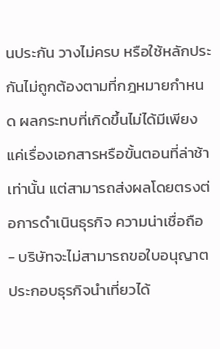นประกัน วางไม่ครบ หรือใช้หลักประกันไม่ถูกต้องตามที่กฎหมายกำหนด ผลกระทบที่เกิดขึ้นไม่ได้มีเพียงแค่เรื่องเอกสารหรือขั้นตอนที่ล่าช้าเท่านั้น แต่สามารถส่งผลโดยตรงต่อการดำเนินธุรกิจ ความน่าเชื่อถือ
- บริษัทจะไม่สามารถขอใบอนุญาตประกอบธุรกิจนำเที่ยวได้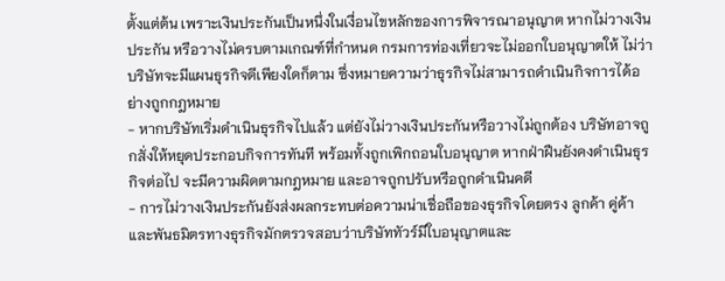ตั้งแต่ต้น เพราะเงินประกันเป็นหนึ่งในเงื่อนไขหลักของการพิจารณาอนุญาต หากไม่วางเงินประกัน หรือวางไม่ครบตามเกณฑ์ที่กำหนด กรมการท่องเที่ยวจะไม่ออกใบอนุญาตให้ ไม่ว่าบริษัทจะมีแผนธุรกิจดีเพียงใดก็ตาม ซึ่งหมายความว่าธุรกิจไม่สามารถดำเนินกิจการได้อย่างถูกกฎหมาย
- หากบริษัทเริ่มดำเนินธุรกิจไปแล้ว แต่ยังไม่วางเงินประกันหรือวางไม่ถูกต้อง บริษัทอาจถูกสั่งให้หยุดประกอบกิจการทันที พร้อมทั้งถูกเพิกถอนใบอนุญาต หากฝ่าฝืนยังคงดำเนินธุรกิจต่อไป จะมีความผิดตามกฎหมาย และอาจถูกปรับหรือถูกดำเนินคดี
- การไม่วางเงินประกันยังส่งผลกระทบต่อความน่าเชื่อถือของธุรกิจโดยตรง ลูกค้า คู่ค้า และพันธมิตรทางธุรกิจมักตรวจสอบว่าบริษัททัวร์มีใบอนุญาตและ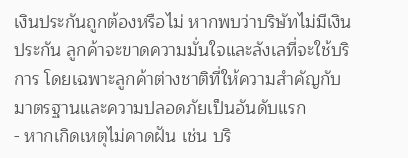เงินประกันถูกต้องหรือไม่ หากพบว่าบริษัทไม่มีเงินประกัน ลูกค้าจะขาดความมั่นใจและลังเลที่จะใช้บริการ โดยเฉพาะลูกค้าต่างชาติที่ให้ความสำคัญกับมาตรฐานและความปลอดภัยเป็นอันดับแรก
- หากเกิดเหตุไม่คาดฝัน เช่น บริ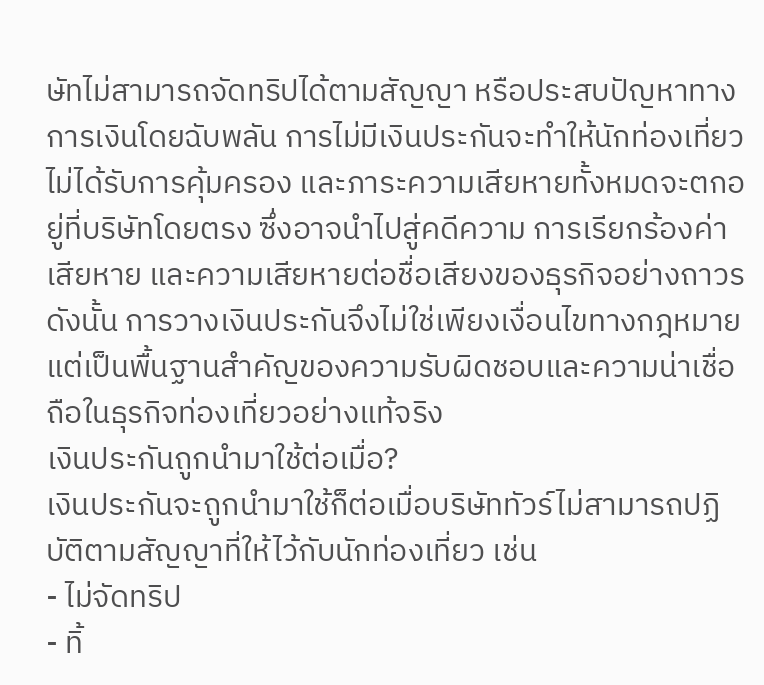ษัทไม่สามารถจัดทริปได้ตามสัญญา หรือประสบปัญหาทางการเงินโดยฉับพลัน การไม่มีเงินประกันจะทำให้นักท่องเที่ยวไม่ได้รับการคุ้มครอง และภาระความเสียหายทั้งหมดจะตกอยู่ที่บริษัทโดยตรง ซึ่งอาจนำไปสู่คดีความ การเรียกร้องค่าเสียหาย และความเสียหายต่อชื่อเสียงของธุรกิจอย่างถาวร
ดังนั้น การวางเงินประกันจึงไม่ใช่เพียงเงื่อนไขทางกฎหมาย แต่เป็นพื้นฐานสำคัญของความรับผิดชอบและความน่าเชื่อถือในธุรกิจท่องเที่ยวอย่างแท้จริง
เงินประกันถูกนำมาใช้ต่อเมื่อ?
เงินประกันจะถูกนำมาใช้ก็ต่อเมื่อบริษัททัวร์ไม่สามารถปฏิบัติตามสัญญาที่ให้ไว้กับนักท่องเที่ยว เช่น
- ไม่จัดทริป
- ทิ้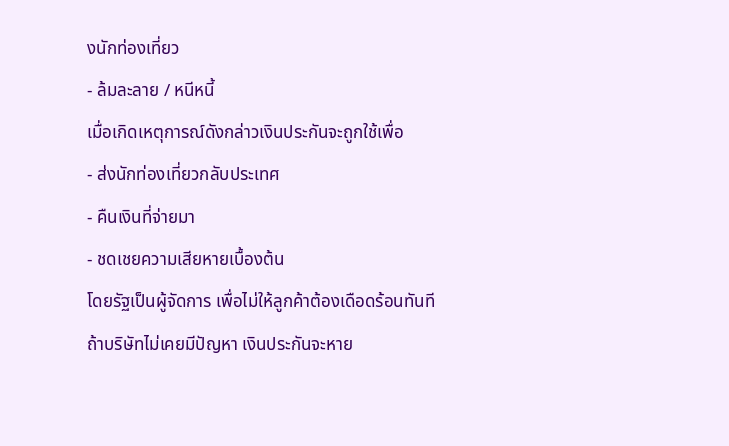งนักท่องเที่ยว
- ล้มละลาย / หนีหนี้
เมื่อเกิดเหตุการณ์ดังกล่าวเงินประกันจะถูกใช้เพื่อ
- ส่งนักท่องเที่ยวกลับประเทศ
- คืนเงินที่จ่ายมา
- ชดเชยความเสียหายเบื้องต้น
โดยรัฐเป็นผู้จัดการ เพื่อไม่ให้ลูกค้าต้องเดือดร้อนทันที
ถ้าบริษัทไม่เคยมีปัญหา เงินประกันจะหาย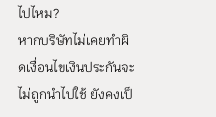ไปไหม?
หากบริษัทไม่เคยทำผิดเงื่อนไขเงินประกันจะไม่ถูกนำไปใช้ ยังคงเป็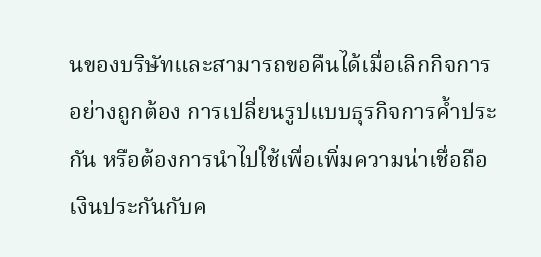นของบริษัทและสามารถขอคืนได้เมื่อเลิกกิจการอย่างถูกต้อง การเปลี่ยนรูปแบบธุรกิจการค้ำประกัน หรือต้องการนำไปใช้เพื่อเพิ่มความน่าเชื่อถือ
เงินประกันกับค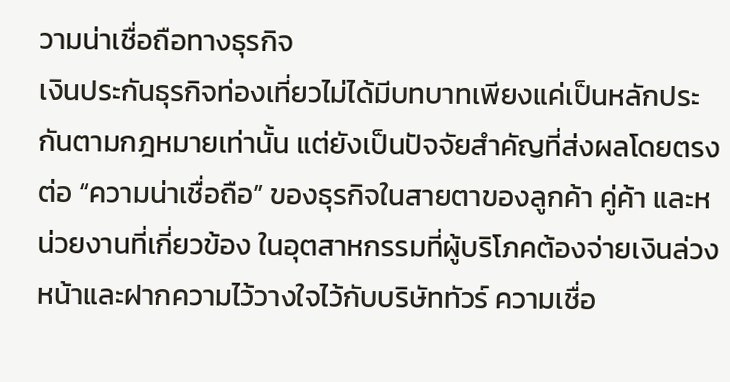วามน่าเชื่อถือทางธุรกิจ
เงินประกันธุรกิจท่องเที่ยวไม่ได้มีบทบาทเพียงแค่เป็นหลักประกันตามกฎหมายเท่านั้น แต่ยังเป็นปัจจัยสำคัญที่ส่งผลโดยตรงต่อ “ความน่าเชื่อถือ” ของธุรกิจในสายตาของลูกค้า คู่ค้า และหน่วยงานที่เกี่ยวข้อง ในอุตสาหกรรมที่ผู้บริโภคต้องจ่ายเงินล่วงหน้าและฝากความไว้วางใจไว้กับบริษัททัวร์ ความเชื่อ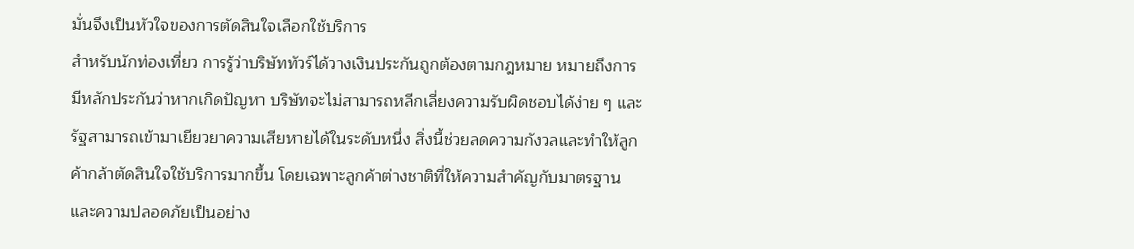มั่นจึงเป็นหัวใจของการตัดสินใจเลือกใช้บริการ
สำหรับนักท่องเที่ยว การรู้ว่าบริษัททัวร์ได้วางเงินประกันถูกต้องตามกฎหมาย หมายถึงการมีหลักประกันว่าหากเกิดปัญหา บริษัทจะไม่สามารถหลีกเลี่ยงความรับผิดชอบได้ง่าย ๆ และรัฐสามารถเข้ามาเยียวยาความเสียหายได้ในระดับหนึ่ง สิ่งนี้ช่วยลดความกังวลและทำให้ลูกค้ากล้าตัดสินใจใช้บริการมากขึ้น โดยเฉพาะลูกค้าต่างชาติที่ให้ความสำคัญกับมาตรฐานและความปลอดภัยเป็นอย่าง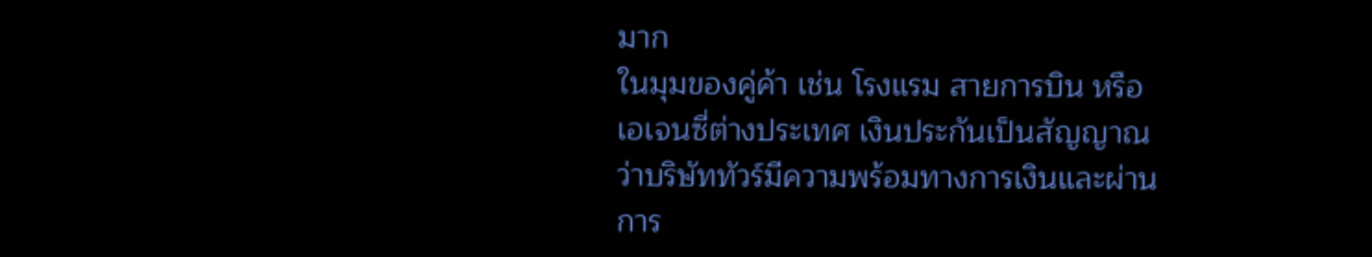มาก
ในมุมของคู่ค้า เช่น โรงแรม สายการบิน หรือเอเจนซี่ต่างประเทศ เงินประกันเป็นสัญญาณว่าบริษัททัวร์มีความพร้อมทางการเงินและผ่านการ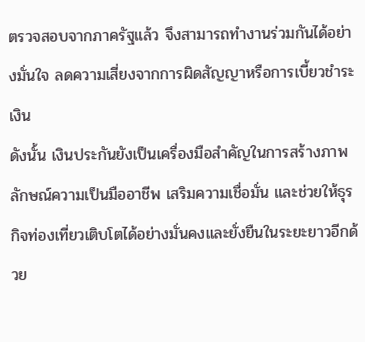ตรวจสอบจากภาครัฐแล้ว จึงสามารถทำงานร่วมกันได้อย่างมั่นใจ ลดความเสี่ยงจากการผิดสัญญาหรือการเบี้ยวชำระเงิน
ดังนั้น เงินประกันยังเป็นเครื่องมือสำคัญในการสร้างภาพลักษณ์ความเป็นมืออาชีพ เสริมความเชื่อมั่น และช่วยให้ธุรกิจท่องเที่ยวเติบโตได้อย่างมั่นคงและยั่งยืนในระยะยาวอีกด้วย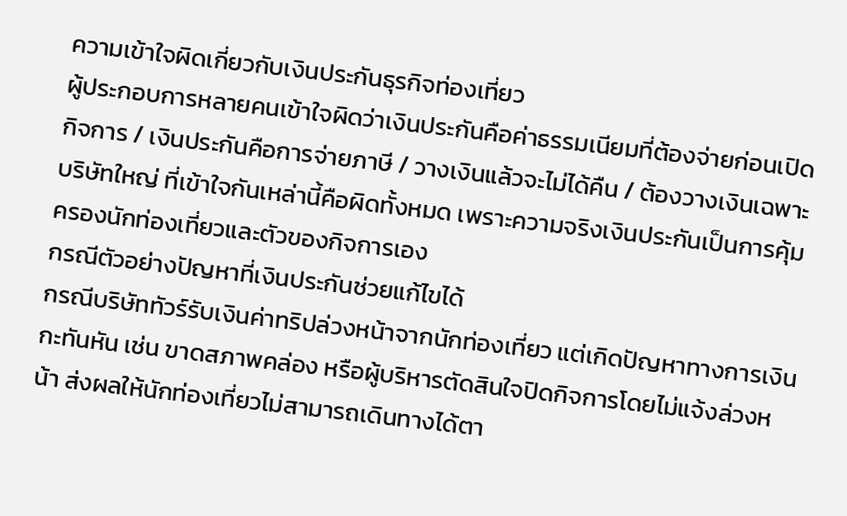ความเข้าใจผิดเกี่ยวกับเงินประกันธุรกิจท่องเที่ยว
ผู้ประกอบการหลายคนเข้าใจผิดว่าเงินประกันคือค่าธรรมเนียมที่ต้องจ่ายก่อนเปิดกิจการ / เงินประกันคือการจ่ายภาษี / วางเงินแล้วจะไม่ได้คืน / ต้องวางเงินเฉพาะบริษัทใหญ่ ที่เข้าใจกันเหล่านี้คือผิดทั้งหมด เพราะความจริงเงินประกันเป็นการคุ้มครองนักท่องเที่ยวและตัวของกิจการเอง
กรณีตัวอย่างปัญหาที่เงินประกันช่วยแก้ไขได้
กรณีบริษัททัวร์รับเงินค่าทริปล่วงหน้าจากนักท่องเที่ยว แต่เกิดปัญหาทางการเงินกะทันหัน เช่น ขาดสภาพคล่อง หรือผู้บริหารตัดสินใจปิดกิจการโดยไม่แจ้งล่วงหน้า ส่งผลให้นักท่องเที่ยวไม่สามารถเดินทางได้ตา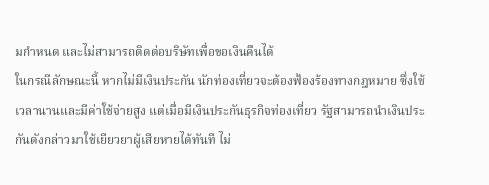มกำหนด และไม่สามารถติดต่อบริษัทเพื่อขอเงินคืนได้
ในกรณีลักษณะนี้ หากไม่มีเงินประกัน นักท่องเที่ยวจะต้องฟ้องร้องทางกฎหมาย ซึ่งใช้เวลานานและมีค่าใช้จ่ายสูง แต่เมื่อมีเงินประกันธุรกิจท่องเที่ยว รัฐสามารถนำเงินประกันดังกล่าวมาใช้เยียวยาผู้เสียหายได้ทันที ไม่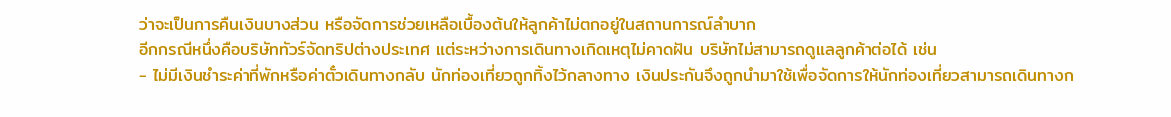ว่าจะเป็นการคืนเงินบางส่วน หรือจัดการช่วยเหลือเบื้องต้นให้ลูกค้าไม่ตกอยู่ในสถานการณ์ลำบาก
อีกกรณีหนึ่งคือบริษัททัวร์จัดทริปต่างประเทศ แต่ระหว่างการเดินทางเกิดเหตุไม่คาดฝัน บริษัทไม่สามารถดูแลลูกค้าต่อได้ เช่น
- ไม่มีเงินชำระค่าที่พักหรือค่าตั๋วเดินทางกลับ นักท่องเที่ยวถูกทิ้งไว้กลางทาง เงินประกันจึงถูกนำมาใช้เพื่อจัดการให้นักท่องเที่ยวสามารถเดินทางก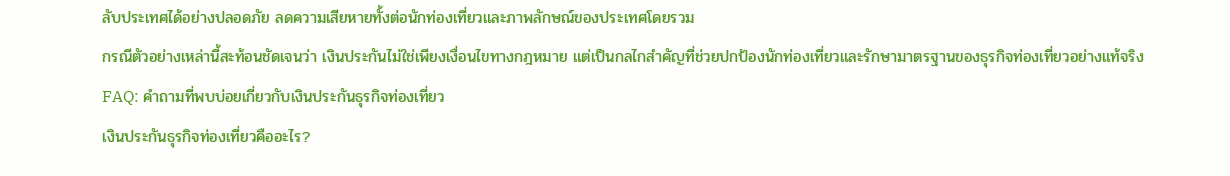ลับประเทศได้อย่างปลอดภัย ลดความเสียหายทั้งต่อนักท่องเที่ยวและภาพลักษณ์ของประเทศโดยรวม
กรณีตัวอย่างเหล่านี้สะท้อนชัดเจนว่า เงินประกันไม่ใช่เพียงเงื่อนไขทางกฎหมาย แต่เป็นกลไกสำคัญที่ช่วยปกป้องนักท่องเที่ยวและรักษามาตรฐานของธุรกิจท่องเที่ยวอย่างแท้จริง
FAQ: คำถามที่พบบ่อยเกี่ยวกับเงินประกันธุรกิจท่องเที่ยว
เงินประกันธุรกิจท่องเที่ยวคืออะไร?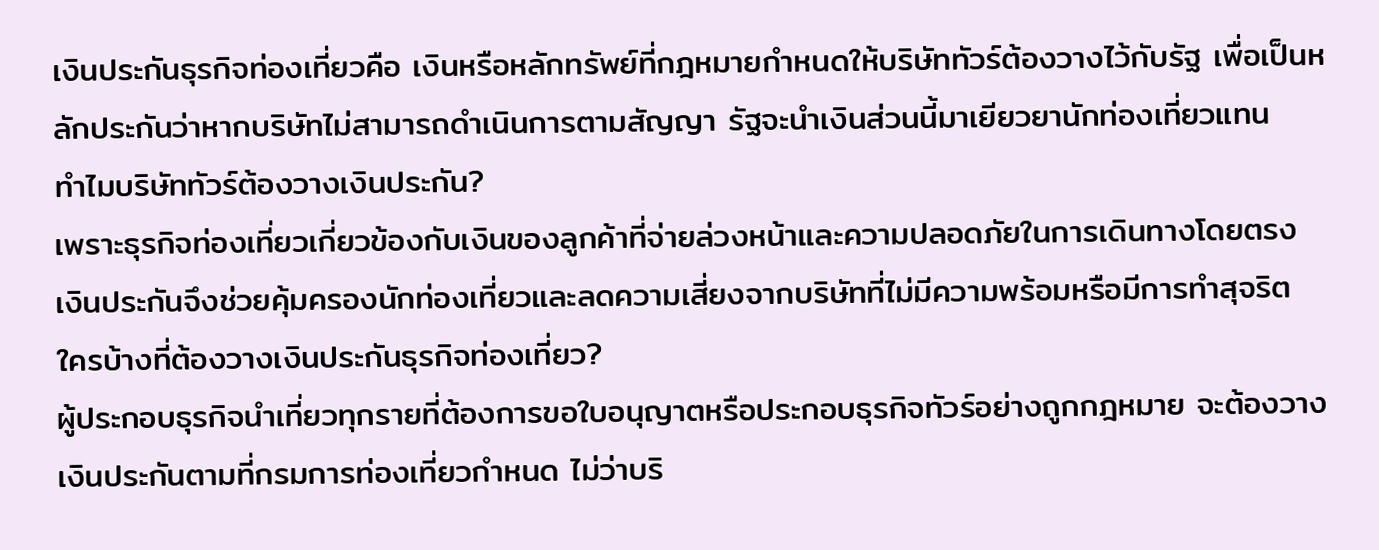เงินประกันธุรกิจท่องเที่ยวคือ เงินหรือหลักทรัพย์ที่กฎหมายกำหนดให้บริษัททัวร์ต้องวางไว้กับรัฐ เพื่อเป็นหลักประกันว่าหากบริษัทไม่สามารถดำเนินการตามสัญญา รัฐจะนำเงินส่วนนี้มาเยียวยานักท่องเที่ยวแทน
ทำไมบริษัททัวร์ต้องวางเงินประกัน?
เพราะธุรกิจท่องเที่ยวเกี่ยวข้องกับเงินของลูกค้าที่จ่ายล่วงหน้าและความปลอดภัยในการเดินทางโดยตรง เงินประกันจึงช่วยคุ้มครองนักท่องเที่ยวและลดความเสี่ยงจากบริษัทที่ไม่มีความพร้อมหรือมีการทำสุจริต
ใครบ้างที่ต้องวางเงินประกันธุรกิจท่องเที่ยว?
ผู้ประกอบธุรกิจนำเที่ยวทุกรายที่ต้องการขอใบอนุญาตหรือประกอบธุรกิจทัวร์อย่างถูกกฎหมาย จะต้องวางเงินประกันตามที่กรมการท่องเที่ยวกำหนด ไม่ว่าบริ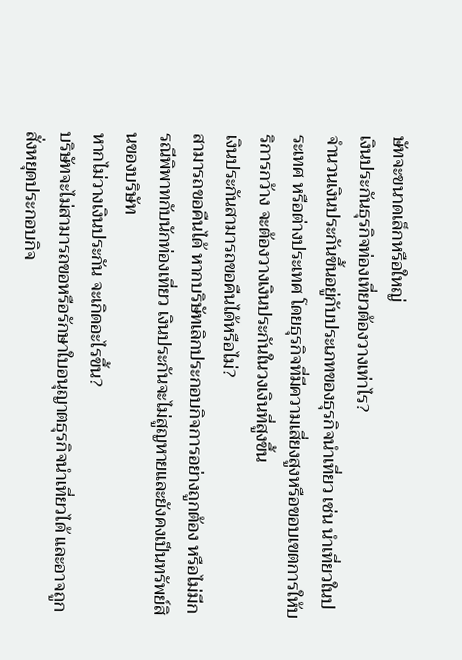ษัทจะขนาดเล็กหรือใหญ่
เงินประกันธุรกิจท่องเที่ยวต้องวางเท่าไร?
จำนวนเงินประกันขึ้นอยู่กับประเภทของธุรกิจนำเที่ยว เช่น นำเที่ยวในประเทศ หรือต่างประเทศ โดยธุรกิจที่มีความเสี่ยงสูงหรือขอบเขตการให้บริการกว้าง จะต้องวางเงินประกันในวงเงินที่สูงขึ้น
เงินประกันสามารถขอคืนได้หรือไม่?
สามารถขอคืนได้ หากบริษัทเลิกประกอบกิจการอย่างถูกต้อง หรือไม่มีกรณีพิพาทกับนักท่องเที่ยว เงินประกันจะไม่สูญหายและยังคงเป็นทรัพย์สินของบริษัท
หากไม่วางเงินประกัน จะเกิดอะไรขึ้น?
บริษัทจะไม่สามารถขอหรือรักษาใบอนุญาตธุรกิจนำเที่ยวได้ และอาจถูกสั่งหยุดประกอบกิจ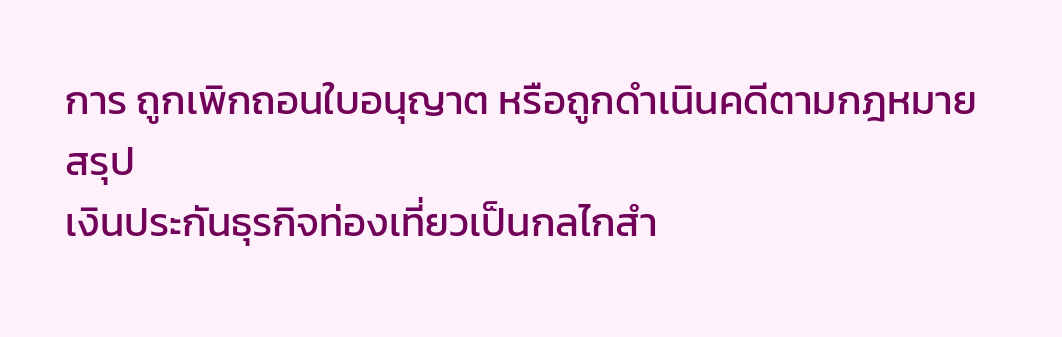การ ถูกเพิกถอนใบอนุญาต หรือถูกดำเนินคดีตามกฎหมาย
สรุป
เงินประกันธุรกิจท่องเที่ยวเป็นกลไกสำ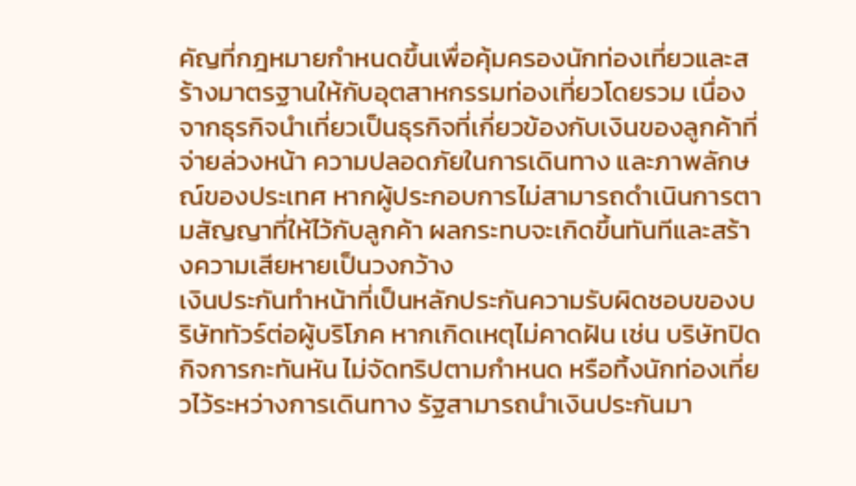คัญที่กฎหมายกำหนดขึ้นเพื่อคุ้มครองนักท่องเที่ยวและสร้างมาตรฐานให้กับอุตสาหกรรมท่องเที่ยวโดยรวม เนื่องจากธุรกิจนำเที่ยวเป็นธุรกิจที่เกี่ยวข้องกับเงินของลูกค้าที่จ่ายล่วงหน้า ความปลอดภัยในการเดินทาง และภาพลักษณ์ของประเทศ หากผู้ประกอบการไม่สามารถดำเนินการตามสัญญาที่ให้ไว้กับลูกค้า ผลกระทบจะเกิดขึ้นทันทีและสร้างความเสียหายเป็นวงกว้าง
เงินประกันทำหน้าที่เป็นหลักประกันความรับผิดชอบของบริษัททัวร์ต่อผู้บริโภค หากเกิดเหตุไม่คาดฝัน เช่น บริษัทปิดกิจการกะทันหัน ไม่จัดทริปตามกำหนด หรือทิ้งนักท่องเที่ยวไว้ระหว่างการเดินทาง รัฐสามารถนำเงินประกันมา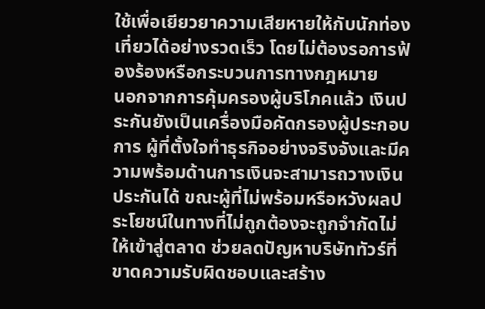ใช้เพื่อเยียวยาความเสียหายให้กับนักท่องเที่ยวได้อย่างรวดเร็ว โดยไม่ต้องรอการฟ้องร้องหรือกระบวนการทางกฎหมาย
นอกจากการคุ้มครองผู้บริโภคแล้ว เงินประกันยังเป็นเครื่องมือคัดกรองผู้ประกอบการ ผู้ที่ตั้งใจทำธุรกิจอย่างจริงจังและมีความพร้อมด้านการเงินจะสามารถวางเงินประกันได้ ขณะผู้ที่ไม่พร้อมหรือหวังผลประโยชน์ในทางที่ไม่ถูกต้องจะถูกจำกัดไม่ให้เข้าสู่ตลาด ช่วยลดปัญหาบริษัททัวร์ที่ขาดความรับผิดชอบและสร้าง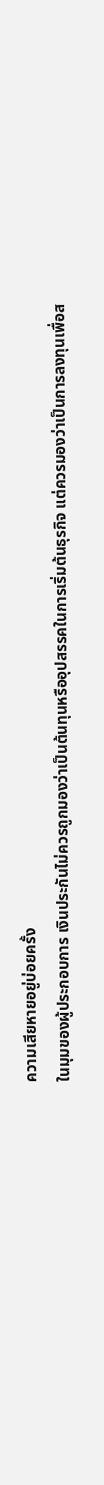ความเสียหายอยู่บ่อยครั้ง
ในมุมของผู้ประกอบการ เงินประกันไม่ควรถูกมองว่าเป็นต้นทุนหรืออุปสรรคในการเริ่มต้นธุรกิจ แต่ควรมองว่าเป็นการลงทุนเพื่อส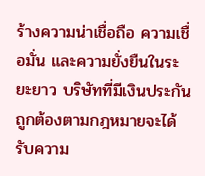ร้างความน่าเชื่อถือ ความเชื่อมั่น และความยั่งยืนในระยะยาว บริษัทที่มีเงินประกันถูกต้องตามกฎหมายจะได้รับความ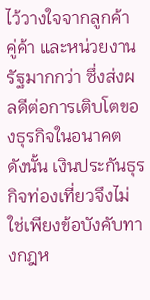ไว้วางใจจากลูกค้า คู่ค้า และหน่วยงานรัฐมากกว่า ซึ่งส่งผลดีต่อการเติบโตของธุรกิจในอนาคต
ดังนั้น เงินประกันธุรกิจท่องเที่ยวจึงไม่ใช่เพียงข้อบังคับทางกฎห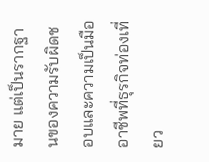มาย แต่เป็นรากฐานของความรับผิดชอบและความเป็นมืออาชีพที่ธุรกิจท่องเที่ยว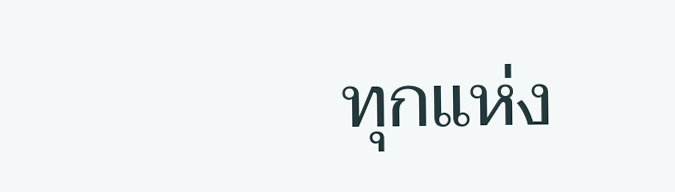ทุกแห่ง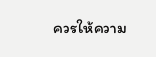ควรให้ความ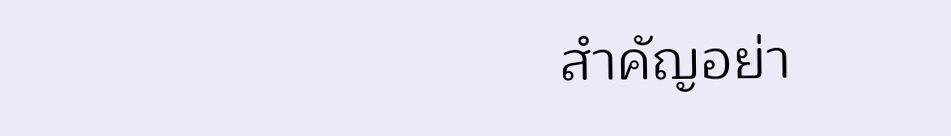สำคัญอย่า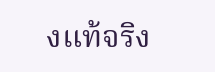งแท้จริง